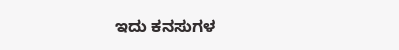ಇದು ಕನಸುಗಳ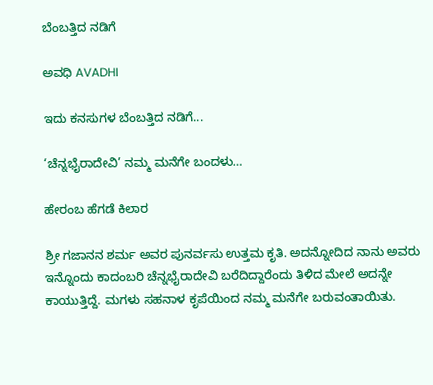ಬೆಂಬತ್ತಿದ ನಡಿಗೆ‍

ಅವಧಿ AVADHI

ಇದು ಕನಸುಗಳ ಬೆಂಬತ್ತಿದ ನಡಿಗೆ...

‘ಚೆನ್ನಭೈರಾದೇವಿ’ ನಮ್ಮ ಮನೆಗೇ ಬಂದಳು…

ಹೇರಂಬ ಹೆಗಡೆ ಕಿಲಾರ

ಶ್ರೀ ಗಜಾನನ ಶರ್ಮ ಅವರ ಪುನರ್ವಸು ಉತ್ತಮ ಕೃತಿ. ಅದನ್ನೋದಿದ ನಾನು ಅವರು ಇನ್ನೊಂದು ಕಾದಂಬರಿ ಚೆನ್ನಭೈರಾದೇವಿ ಬರೆದಿದ್ದಾರೆಂದು ತಿಳಿದ ಮೇಲೆ ಅದನ್ನೇ ಕಾಯುತ್ತಿದ್ದೆ. ಮಗಳು ಸಹನಾಳ ಕೃಪೆಯಿಂದ ನಮ್ಮ ಮನೆಗೇ ಬರುವಂತಾಯಿತು.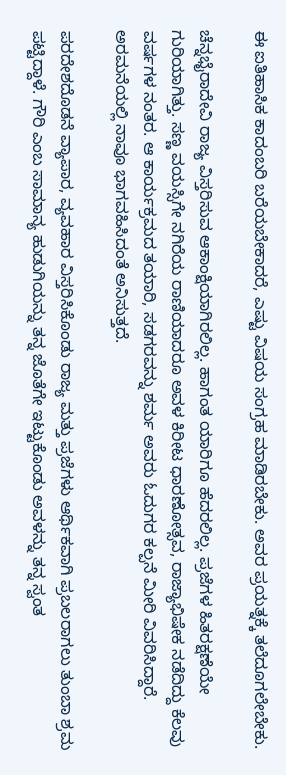ಈ ಐತಿಹಾಸಿಕ ಕಾದಂಬರಿ ಬರೆಯಬೇಕಾದರೆ, ಎಷ್ಟು ವಿಷಯ ಸಂಗ್ರಹ ಮಾಡಿರಬೇಕು. ಅವರ ಪ್ರಯತ್ನಕ್ಕೆ ತಲೆದೂಗಲೇಬೇಕು.

ಚೆನ್ನಭೈರಾದೇವಿ ರಾಜ್ಯ ವಿಸ್ತರಿಸುವ ಆಕಾಂಕ್ಷಿಯಾಗಿರಲಿಲ್ಲ. ಹಾಗಂತ ಯಾರಿಗೂ ಹೆದರಲಿಲ್ಲ. ಪ್ರಜೆಗಳ ಹಿತರಕ್ಷಣೆಯೇ ಗುರಿಯಾಗಿತ್ತು. ಸಣ್ಣ ವಯಸ್ಸಿಗೇ ನಗಿರೆಯ ರಾಣಿಯಾದರೂ ಅವಳ ಕಿರೀಟ ಧಾರಣೋತ್ಸವ, ರಾಜ್ಯಾಭಿಷೇಕ ನಡೆದಿದ್ದು ಕೆಲವು ವರ್ಷಗಳ ನಂತರ. ಆ ಕಾರ್ಯಕ್ರಮದ ತಯಾರಿ, ಸಡಗರವನ್ನು ಶರ್ಮ ಅವರು ಓದುಗರ ಕಲ್ಪನೆ ಮೀರಿ ವಿವರಿಸಿದ್ದಾರೆ. ಅರಮನೆಯಲ್ಲಿ ನಾವೂ ಭಾಗವಹಿಸಿದಂತೆ ಅನಿಸುತ್ತದೆ.

ಪರದೇಶದೊಡನೆ ವ್ಯಾಪಾರ, ವ್ಯವಹಾರ ವಿಸ್ತರಿಸಿಕೊಂಡು ರಾಜ್ಯ ಮತ್ತು ಪ್ರಜೆಗಳು ಆರ್ಥಿಕವಾಗಿ ಪ್ರಬಲರಾಗಲು ತುಂಬಾ ಶ್ರಮ ಪಟ್ಟಿದ್ದಾಳೆ. ಗೌರಿ ಎಂಬ ಸಾಮಾನ್ಯ ಹುಡುಗಿಯನ್ನು ತನ್ನ ಜೊತೆಗೇ ಇಟ್ಟುಕೊಂಡು ಅವಳನ್ನು ತನ್ನ ಸ್ವಂತ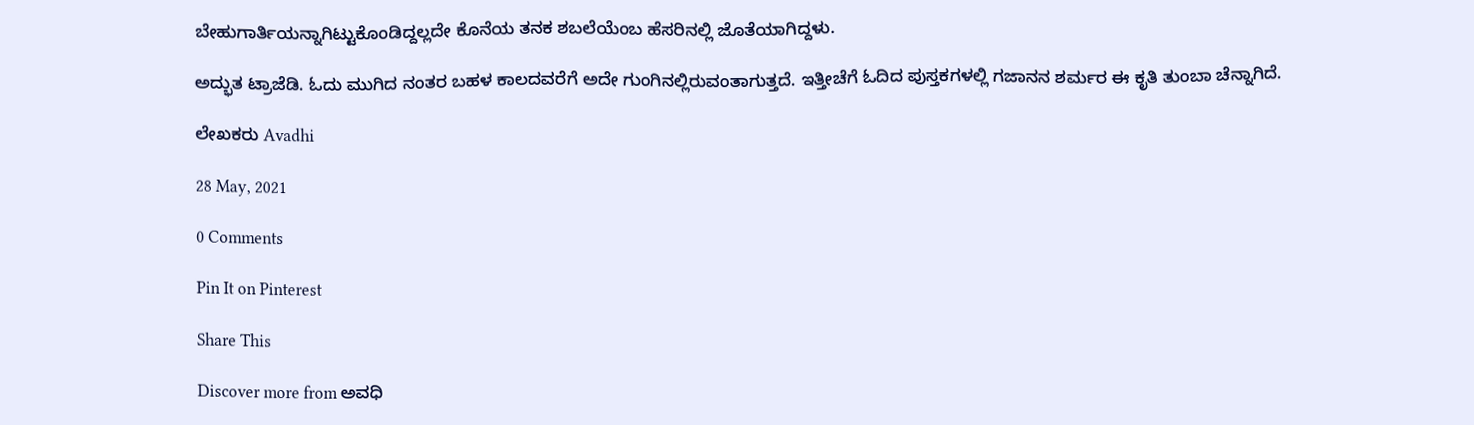ಬೇಹುಗಾರ್ತಿಯನ್ನಾಗಿಟ್ಟುಕೊಂಡಿದ್ದಲ್ಲದೇ ಕೊನೆಯ ತನಕ ಶಬಲೆಯೆಂಬ ಹೆಸರಿನಲ್ಲಿ ಜೊತೆಯಾಗಿದ್ದಳು.

ಅದ್ಭುತ ಟ್ರಾಜೆಡಿ. ಓದು ಮುಗಿದ ನಂತರ ಬಹಳ ಕಾಲದವರೆಗೆ ಅದೇ ಗುಂಗಿನಲ್ಲಿರುವಂತಾಗುತ್ತದೆ. ಇತ್ತೀಚೆಗೆ ಓದಿದ ಪುಸ್ತಕಗಳಲ್ಲಿ ಗಜಾನನ ಶರ್ಮರ ಈ ಕೃತಿ ತುಂಬಾ ಚೆನ್ನಾಗಿದೆ.

ಲೇಖಕರು Avadhi

28 May, 2021

0 Comments

Pin It on Pinterest

Share This

Discover more from ಅವಧಿ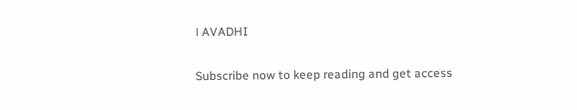। AVADHI

Subscribe now to keep reading and get access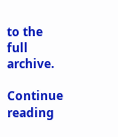to the full archive.

Continue reading